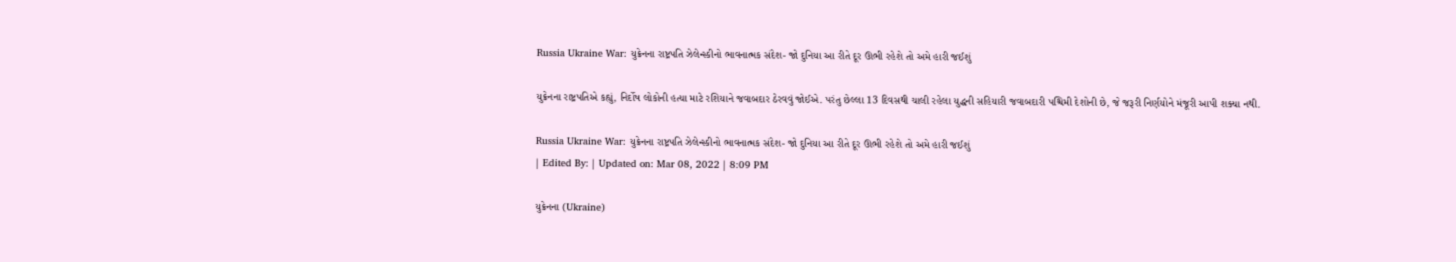Russia Ukraine War: યુક્રેનના રાષ્ટ્રપતિ ઝેલેન્સ્કીનો ભાવનાત્મક સંદેશ- જો દુનિયા આ રીતે દૂર ઊભી રહેશે તો અમે હારી જઈશું

યુક્રેનના રાષ્ટ્રપતિએ કહ્યું, નિર્દોષ લોકોની હત્યા માટે રશિયાને જવાબદાર ઠેરવવું જોઈએ. પરંતુ છેલ્લા 13 દિવસથી ચાલી રહેલા યુદ્ધની સહિયારી જવાબદારી પશ્ચિમી દેશોની છે, જે જરૂરી નિર્ણયોને મંજૂરી આપી શક્યા નથી.

Russia Ukraine War: યુક્રેનના રાષ્ટ્રપતિ ઝેલેન્સ્કીનો ભાવનાત્મક સંદેશ- જો દુનિયા આ રીતે દૂર ઊભી રહેશે તો અમે હારી જઈશું
| Edited By: | Updated on: Mar 08, 2022 | 8:09 PM

યુક્રેનના (Ukraine)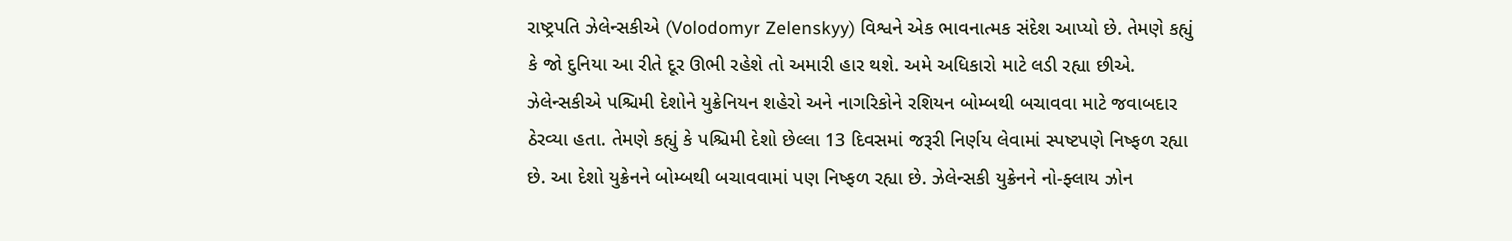રાષ્ટ્રપતિ ઝેલેન્સકીએ (Volodomyr Zelenskyy) વિશ્વને એક ભાવનાત્મક સંદેશ આપ્યો છે. તેમણે કહ્યું કે જો દુનિયા આ રીતે દૂર ઊભી રહેશે તો અમારી હાર થશે. અમે અધિકારો માટે લડી રહ્યા છીએ. ઝેલેન્સકીએ પશ્ચિમી દેશોને યુક્રેનિયન શહેરો અને નાગરિકોને રશિયન બોમ્બથી બચાવવા માટે જવાબદાર ઠેરવ્યા હતા. તેમણે કહ્યું કે પશ્ચિમી દેશો છેલ્લા 13 દિવસમાં જરૂરી નિર્ણય લેવામાં સ્પષ્ટપણે નિષ્ફળ રહ્યા છે. આ દેશો યુક્રેનને બોમ્બથી બચાવવામાં પણ નિષ્ફળ રહ્યા છે. ઝેલેન્સકી યુક્રેનને નો-ફ્લાય ઝોન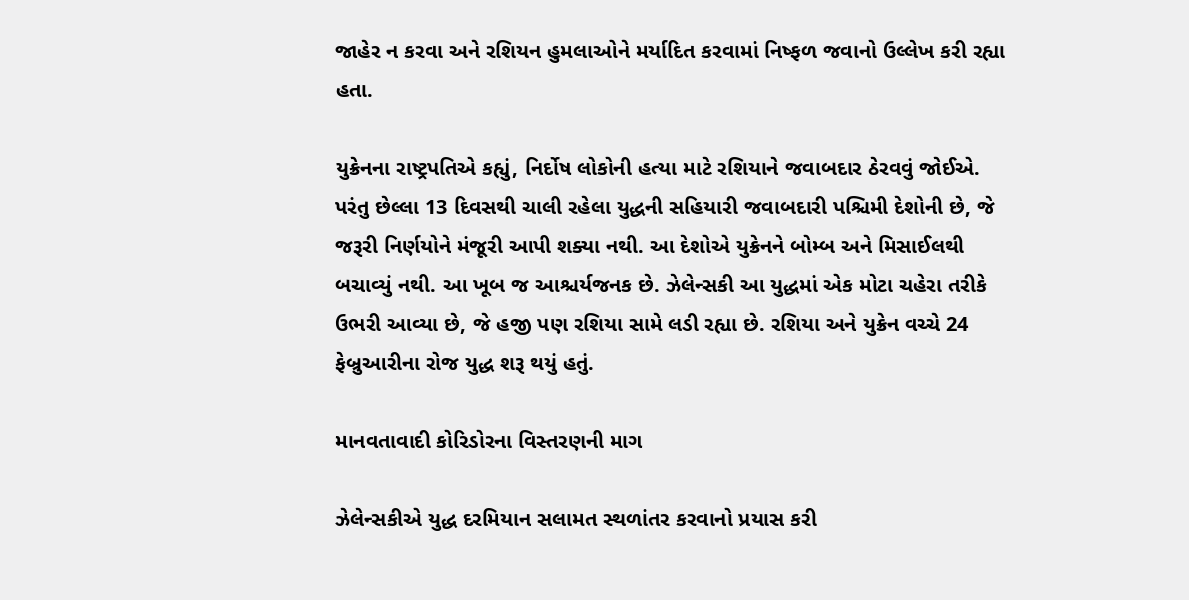જાહેર ન કરવા અને રશિયન હુમલાઓને મર્યાદિત કરવામાં નિષ્ફળ જવાનો ઉલ્લેખ કરી રહ્યા હતા.

યુક્રેનના રાષ્ટ્રપતિએ કહ્યું, નિર્દોષ લોકોની હત્યા માટે રશિયાને જવાબદાર ઠેરવવું જોઈએ. પરંતુ છેલ્લા 13 દિવસથી ચાલી રહેલા યુદ્ધની સહિયારી જવાબદારી પશ્ચિમી દેશોની છે, જે જરૂરી નિર્ણયોને મંજૂરી આપી શક્યા નથી. આ દેશોએ યુક્રેનને બોમ્બ અને મિસાઈલથી બચાવ્યું નથી. આ ખૂબ જ આશ્ચર્યજનક છે. ઝેલેન્સકી આ યુદ્ધમાં એક મોટા ચહેરા તરીકે ઉભરી આવ્યા છે, જે હજી પણ રશિયા સામે લડી રહ્યા છે. રશિયા અને યુક્રેન વચ્ચે 24 ફેબ્રુઆરીના રોજ યુદ્ધ શરૂ થયું હતું.

માનવતાવાદી કોરિડોરના વિસ્તરણની માગ

ઝેલેન્સકીએ યુદ્ધ દરમિયાન સલામત સ્થળાંતર કરવાનો પ્રયાસ કરી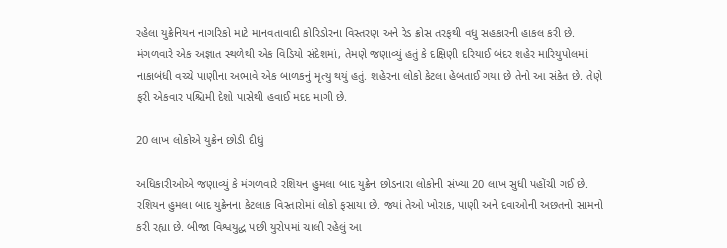રહેલા યુક્રેનિયન નાગરિકો માટે માનવતાવાદી કોરિડોરના વિસ્તરણ અને રેડ ક્રોસ તરફથી વધુ સહકારની હાકલ કરી છે. મંગળવારે એક અજ્ઞાત સ્થળેથી એક વિડિયો સંદેશમાં, તેમણે જણાવ્યું હતું કે દક્ષિણી દરિયાઈ બંદર શહેર મારિયુપોલમાં નાકાબંધી વચ્ચે પાણીના અભાવે એક બાળકનું મૃત્યુ થયું હતું. શહેરના લોકો કેટલા હેબતાઈ ગયા છે તેનો આ સંકેત છે. તેણે ફરી એકવાર પશ્ચિમી દેશો પાસેથી હવાઈ મદદ માગી છે.

20 લાખ લોકોએ યુક્રેન છોડી દીધું

અધિકારીઓએ જણાવ્યું કે મંગળવારે રશિયન હુમલા બાદ યુક્રેન છોડનારા લોકોની સંખ્યા 20 લાખ સુધી પહોંચી ગઈ છે. રશિયન હુમલા બાદ યુક્રેનના કેટલાક વિસ્તારોમાં લોકો ફસાયા છે. જ્યાં તેઓ ખોરાક, પાણી અને દવાઓની અછતનો સામનો કરી રહ્યા છે. બીજા વિશ્વયુદ્ધ પછી યુરોપમાં ચાલી રહેલું આ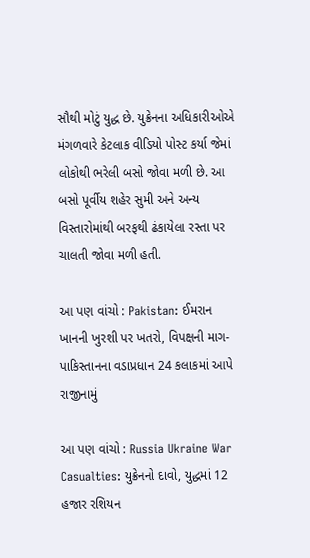સૌથી મોટું યુદ્ધ છે. યુક્રેનના અધિકારીઓએ મંગળવારે કેટલાક વીડિયો પોસ્ટ કર્યા જેમાં લોકોથી ભરેલી બસો જોવા મળી છે. આ બસો પૂર્વીય શહેર સુમી અને અન્ય વિસ્તારોમાંથી બરફથી ઢંકાયેલા રસ્તા પર ચાલતી જોવા મળી હતી.

આ પણ વાંચો : Pakistan: ઈમરાન ખાનની ખુરશી પર ખતરો, વિપક્ષની માગ- પાકિસ્તાનના વડાપ્રધાન 24 કલાકમાં આપે રાજીનામું

આ પણ વાંચો : Russia Ukraine War Casualties: યુક્રેનનો દાવો, યુદ્ધમાં 12 હજાર રશિયન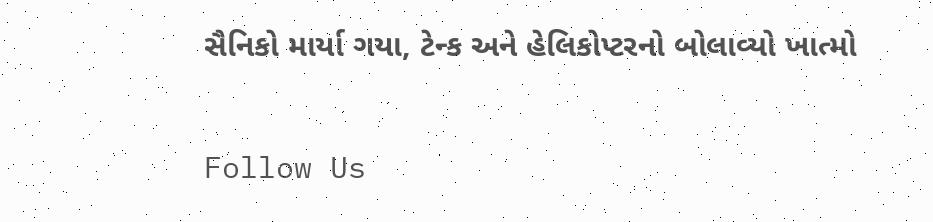સૈનિકો માર્યા ગયા, ટેન્ક અને હેલિકોપ્ટરનો બોલાવ્યો ખાત્મો

Follow Us